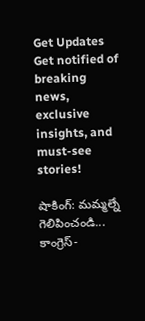Get Updates
Get notified of breaking news, exclusive insights, and must-see stories!

షాకింగ్: మమ్మల్నే గెలిపించండి... కాంగ్రెస్-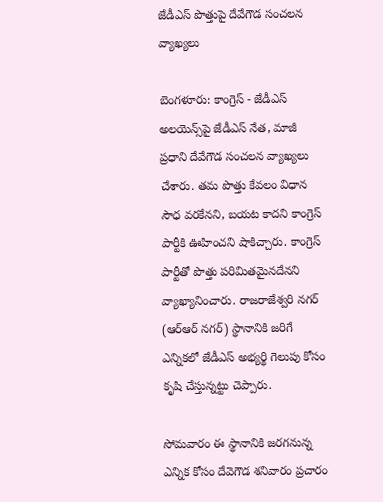జేడీఎస్ పొత్తుపై దేవేగౌడ సంచలన వ్యాఖ్యలు

బెంగళూరు: కాంగ్రెస్ - జేడీఎస్ అలయెన్స్‌పై జేడీఎస్ నేత, మాజీ ప్రధాని దేవేగౌడ సంచలన వ్యాఖ్యలు చేశారు. తమ పొత్తు కేవలం విధాన సౌధ వరకేనని, బయట కాదని కాంగ్రెస్ పార్టీకి ఊహించని షాకిచ్చారు. కాంగ్రెస్ పార్టీతో పొత్తు పరిమితమైనదేనని వ్యాఖ్యానించారు. రాజరాజేశ్వరి నగర్ (ఆర్ఆర్ నగర్) స్థానానికి జరిగే ఎన్నికలో జేడీఎస్ అభ్యర్థి గెలుపు కోసం కృషి చేస్తున్నట్టు చెప్పారు.

సోమవారం ఈ స్థానానికి జరగనున్న ఎన్నిక కోసం దేవెగౌడ శనివారం ప్రచారం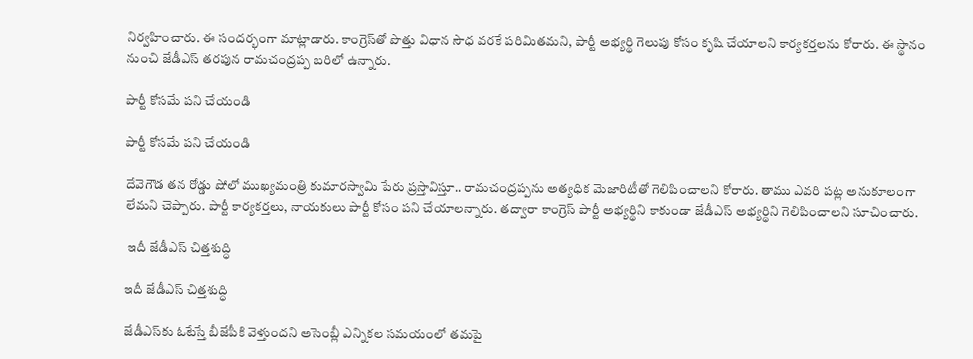నిర్వహించారు. ఈ సందర్భంగా మాట్లాడారు. కాంగ్రెస్‌తో పొత్తు విధాన సౌధ వరకే పరిమితమని, పార్టీ అభ్యర్థి గెలుపు కోసం కృషి చేయాలని కార్యకర్తలను కోరారు. ఈ స్థానం నుంచి జేడీఎస్ తరపున రామచంద్రప్ప బరిలో ఉన్నారు.

పార్టీ కోసమే పని చేయండి

పార్టీ కోసమే పని చేయండి

దేవెగౌడ తన రోడ్డు షోలో ముఖ్యమంత్రి కుమారస్వామి పేరు ప్రస్తావిస్తూ.. రామచంద్రప్పను అత్యధిక మెజారిటీతో గెలిపించాలని కోరారు. తాము ఎవరి పట్ల అనుకూలంగా లేమని చెప్పారు. పార్టీ కార్యకర్తలు, నాయకులు పార్టీ కోసం పని చేయాలన్నారు. తద్వారా కాంగ్రెస్ పార్టీ అభ్యర్థిని కాకుండా జేడీఎస్ అభ్యర్థిని గెలిపించాలని సూచించారు.

 ఇదీ జేడీఎస్ చిత్తశుద్ధి

ఇదీ జేడీఎస్ చిత్తశుద్ధి

జేడీఎస్‌కు ఓటేస్తే బీజేపీకి వెళ్తుందని అసెంబ్లీ ఎన్నికల సమయంలో తమపై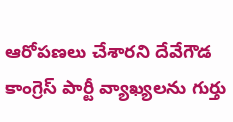ఆరోపణలు చేశారని దేవేగౌడ కాంగ్రెస్ పార్టీ వ్యాఖ్యలను గుర్తు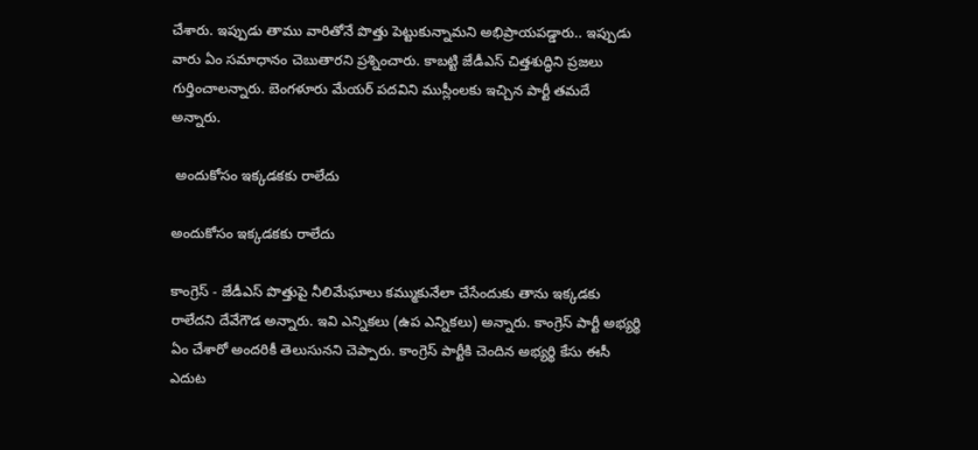చేశారు. ఇప్పుడు తాము వారితోనే పొత్తు పెట్టుకున్నామని అభిప్రాయపడ్డారు.. ఇప్పుడు వారు ఏం సమాధానం చెబుతారని ప్రశ్నించారు. కాబట్టి జేడీఎస్ చిత్తశుద్ధిని ప్రజలు గుర్తించాలన్నారు. బెంగళూరు మేయర్ పదవిని ముస్లీంలకు ఇచ్చిన పార్టీ తమదే అన్నారు.

 అందుకోసం ఇక్కడకకు రాలేదు

అందుకోసం ఇక్కడకకు రాలేదు

కాంగ్రెస్ - జేడీఎస్ పొత్తుపై నీలిమేఘాలు కమ్ముకునేలా చేసేందుకు తాను ఇక్కడకు రాలేదని దేవేగౌడ అన్నారు. ఇవి ఎన్నికలు (ఉప ఎన్నికలు) అన్నారు. కాంగ్రెస్ పార్టీ అభ్యర్థి ఏం చేశారో అందరికీ తెలుసునని చెప్పారు. కాంగ్రెస్ పార్టీకి చెందిన అభ్యర్థి కేసు ఈసీ ఎదుట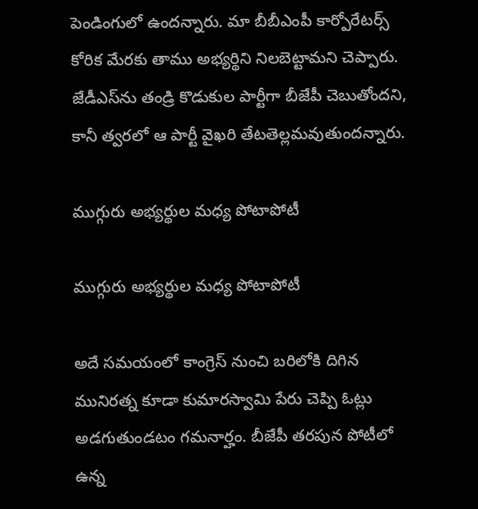పెండింగులో ఉందన్నారు. మా బీబీఎంపీ కార్పోరేటర్స్ కోరిక మేరకు తాము అభ్యర్థిని నిలబెట్టామని చెప్పారు. జేడీఎస్‌ను తండ్రి కొడుకుల పార్టీగా బీజేపీ చెబుతోందని, కానీ త్వరలో ఆ పార్టీ వైఖరి తేటతెల్లమవుతుందన్నారు.

ముగ్గురు అభ్యర్థుల మధ్య పోటాపోటీ

ముగ్గురు అభ్యర్థుల మధ్య పోటాపోటీ

అదే సమయంలో కాంగ్రెస్ నుంచి బరిలోకి దిగిన మునిరత్న కూడా కుమారస్వామి పేరు చెప్పి ఓట్లు అడగుతుండటం గమనార్హం. బీజేపీ తరపున పోటీలో ఉన్న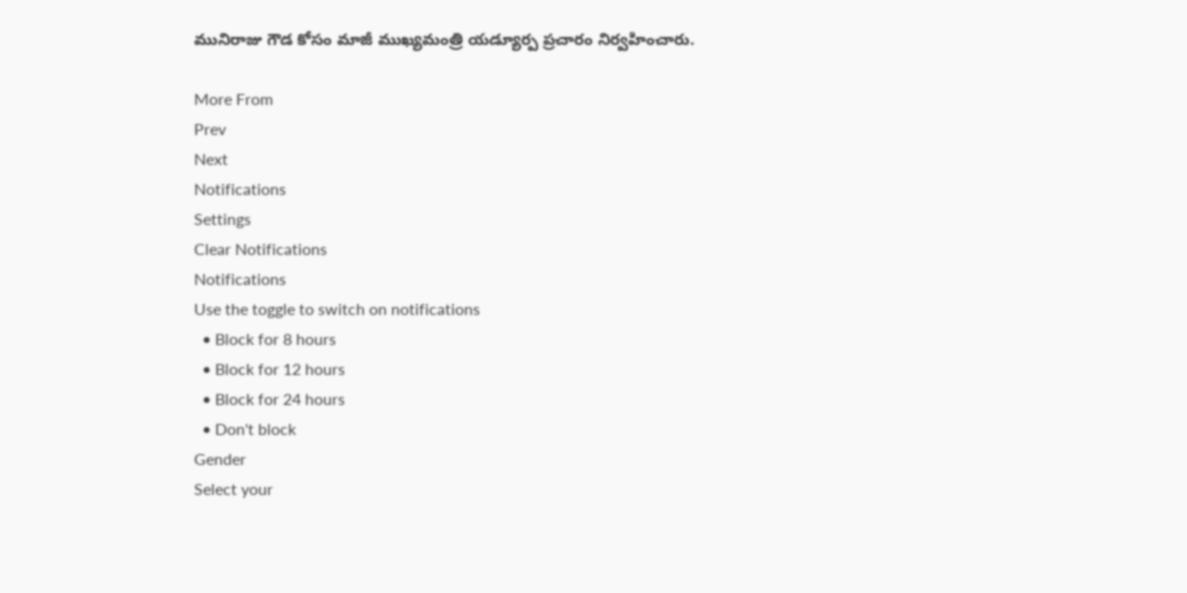మునిరాజు గౌడ కోసం మాజీ ముఖ్యమంత్రి యడ్యూర్ప ప్రచారం నిర్వహించారు.

More From
Prev
Next
Notifications
Settings
Clear Notifications
Notifications
Use the toggle to switch on notifications
  • Block for 8 hours
  • Block for 12 hours
  • Block for 24 hours
  • Don't block
Gender
Select your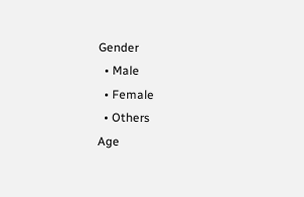Gender
  • Male
  • Female
  • Others
Age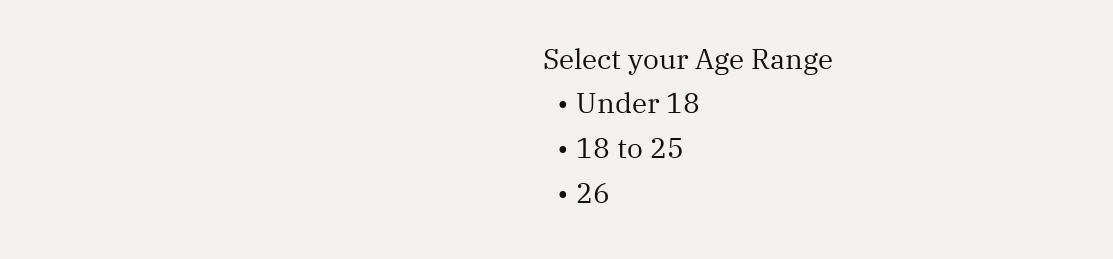Select your Age Range
  • Under 18
  • 18 to 25
  • 26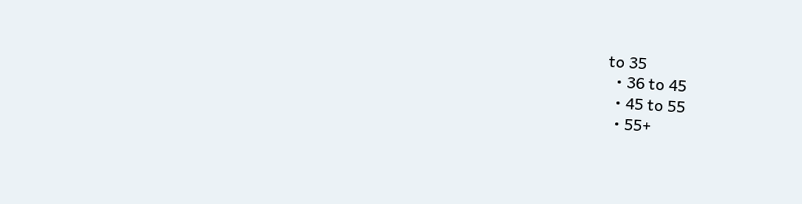to 35
  • 36 to 45
  • 45 to 55
  • 55+